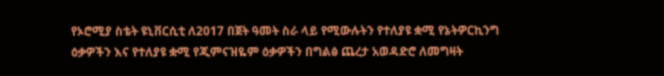የኦሮሚያ ስቴት ዩኒቨርሲቲ ለ2017 በጀት ዓመት ስራ ላይ የሚውሉትን የተለያዩ ቋሚ የኔትዎርኪንግ ዕቃዎችን እና የተለያዩ ቋሚ የጂምናዝዬም ዕቃዎችን በግልፅ ጨረታ አወዳድሮ ለመግዛት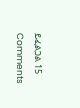ይፈልጋል 15 Comments